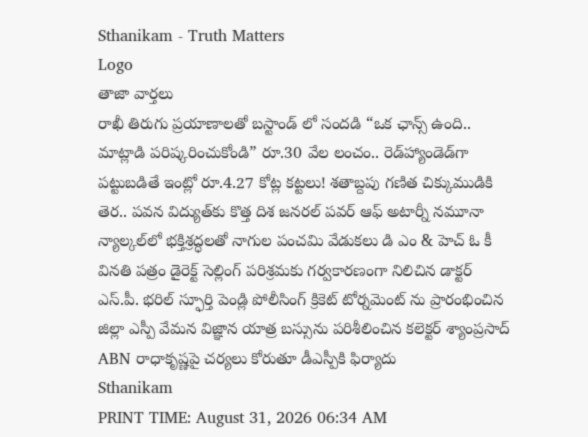Sthanikam - Truth Matters
Logo
తాజా వార్తలు
రాఖీ తిరుగు ప్రయాణాలతో బస్టాండ్ లో సందడి “ఒక ఛాన్స్‌ ఉంది.. మాట్లాడి పరిష్కరించుకోండి” రూ.30 వేల లంచం.. రెడ్‌హ్యాండెడ్‌గా పట్టుబడితే ఇంట్లో రూ.4.27 కోట్ల కట్టలు! శతాబ్దపు గణిత చిక్కుముడికి తెర.. పవన విద్యుత్‌కు కొత్త దిశ జనరల్ పవర్ ఆఫ్ అటార్నీ నమూనా న్యాల్కల్‌లో భక్తిశ్రద్ధలతో నాగుల పంచమి వేడుకలు డి ఎం & హెచ్ ఓ కీ వినతి పత్రం డైరెక్ట్ సెల్లింగ్ పరిశ్రమకు గర్వకారణంగా నిలిచిన డాక్టర్ ఎస్.పీ. భరిల్ స్ఫూర్తి పెండ్లి పోలీసింగ్ క్రికెట్ టోర్నమెంట్ ను ప్రారంభించిన జిల్లా ఎస్పీ వేమన విజ్ఞాన యాత్ర బస్సును పరిశీలించిన కలెక్టర్ శ్యాంప్రసాద్ ABN రాధాకృష్ణపై చర్యలు కోరుతూ డీఎస్పీకి ఫిర్యాదు
Sthanikam
PRINT TIME: August 31, 2026 06:34 AM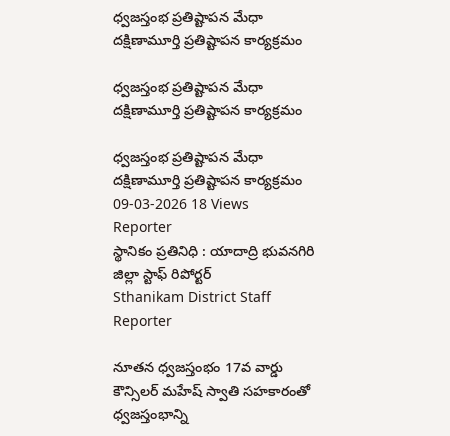ధ్వజస్తంభ ప్రతిష్టాపన మేధా దక్షిణామూర్తి ప్రతిష్టాపన కార్యక్రమం

ధ్వజస్తంభ ప్రతిష్టాపన మేధా దక్షిణామూర్తి ప్రతిష్టాపన కార్యక్రమం

ధ్వజస్తంభ ప్రతిష్టాపన మేధా దక్షిణామూర్తి ప్రతిష్టాపన కార్యక్రమం
09-03-2026 18 Views
Reporter
స్థానికం ప్రతినిధి : యాదాద్రి భువనగిరి జిల్లా స్టాఫ్ రిపోర్టర్
Sthanikam District Staff Reporter

నూతన ధ్వజస్తంభం 17వ వార్డు కౌన్సిలర్ మహేష్ స్వాతి సహకారంతో ధ్వజస్తంభాన్ని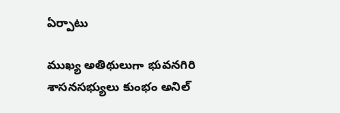ఏర్పాటు

ముఖ్య అతిథులుగా భువనగిరి శాసనసభ్యులు కుంభం అనిల్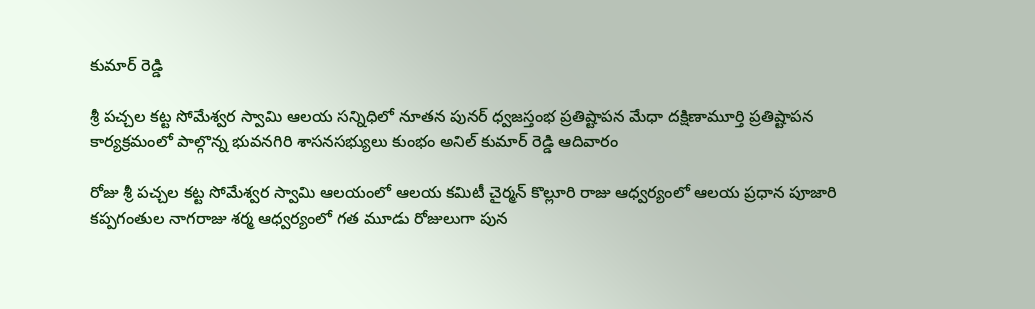కుమార్ రెడ్డి

శ్రీ పచ్చల కట్ట సోమేశ్వర స్వామి ఆలయ సన్నిధిలో నూతన పునర్ ధ్వజస్తంభ ప్రతిష్టాపన మేధా దక్షిణామూర్తి ప్రతిష్టాపన కార్యక్రమంలో పాల్గొన్న భువనగిరి శాసనసభ్యులు కుంభం అనిల్ కుమార్ రెడ్డి ఆదివారం

రోజు శ్రీ పచ్చల కట్ట సోమేశ్వర స్వామి ఆలయంలో ఆలయ కమిటీ చైర్మన్ కొల్లూరి రాజు ఆధ్వర్యంలో ఆలయ ప్రధాన పూజారి కప్పగంతుల నాగరాజు శర్మ ఆధ్వర్యంలో గత మూడు రోజులుగా పున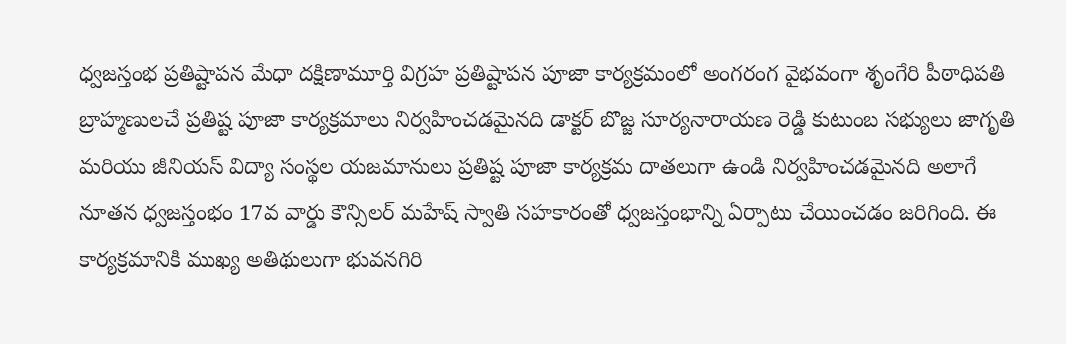ధ్వజస్తంభ ప్రతిష్టాపన మేధా దక్షిణామూర్తి విగ్రహ ప్రతిష్టాపన పూజా కార్యక్రమంలో అంగరంగ వైభవంగా శృంగేరి పీఠాధిపతి బ్రాహ్మణులచే ప్రతిష్ట పూజా కార్యక్రమాలు నిర్వహించడమైనది డాక్టర్ బొజ్జ సూర్యనారాయణ రెడ్డి కుటుంబ సభ్యులు జాగృతి మరియు జీనియస్ విద్యా సంస్థల యజమానులు ప్రతిష్ట పూజా కార్యక్రమ దాతలుగా ఉండి నిర్వహించడమైనది అలాగే నూతన ధ్వజస్తంభం 17వ వార్డు కౌన్సిలర్ మహేష్ స్వాతి సహకారంతో ధ్వజస్తంభాన్ని ఏర్పాటు చేయించడం జరిగింది. ఈ కార్యక్రమానికి ముఖ్య అతిథులుగా భువనగిరి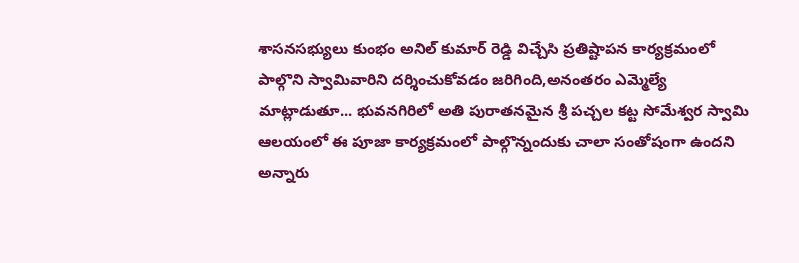శాసనసభ్యులు కుంభం అనిల్ కుమార్ రెడ్డి విచ్చేసి ప్రతిష్టాపన కార్యక్రమంలో పాల్గొని స్వామివారిని దర్శించుకోవడం జరిగింది,అనంతరం ఎమ్మెల్యే మాట్లాడుతూ... భువనగిరిలో అతి పురాతనమైన శ్రీ పచ్చల కట్ట సోమేశ్వర స్వామి ఆలయంలో ఈ పూజా కార్యక్రమంలో పాల్గొన్నందుకు చాలా సంతోషంగా ఉందని అన్నారు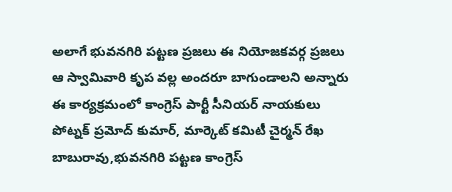అలాగే భువనగిరి పట్టణ ప్రజలు ఈ నియోజకవర్గ ప్రజలు ఆ స్వామివారి కృప వల్ల అందరూ బాగుండాలని అన్నారు ఈ కార్యక్రమంలో కాంగ్రెస్ పార్టీ సీనియర్ నాయకులు పోట్నక్ ప్రమోద్ కుమార్, మార్కెట్ కమిటీ చైర్మన్ రేఖ బాబురావు,భువనగిరి పట్టణ కాంగ్రెస్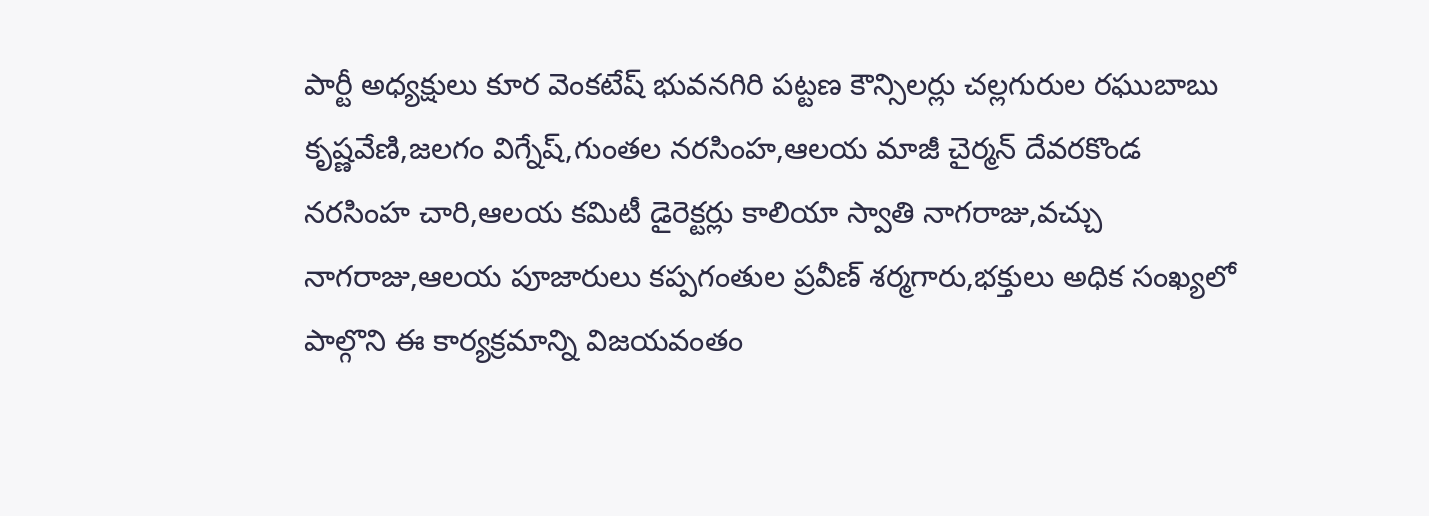పార్టీ అధ్యక్షులు కూర వెంకటేష్ భువనగిరి పట్టణ కౌన్సిలర్లు చల్లగురుల రఘుబాబు కృష్ణవేణి,జలగం విగ్నేష్,గుంతల నరసింహ,ఆలయ మాజీ చైర్మన్ దేవరకొండ నరసింహ చారి,ఆలయ కమిటీ డైరెక్టర్లు కాలియా స్వాతి నాగరాజు,వచ్చు నాగరాజు,ఆలయ పూజారులు కప్పగంతుల ప్రవీణ్ శర్మగారు,భక్తులు అధిక సంఖ్యలో పాల్గొని ఈ కార్యక్రమాన్ని విజయవంతం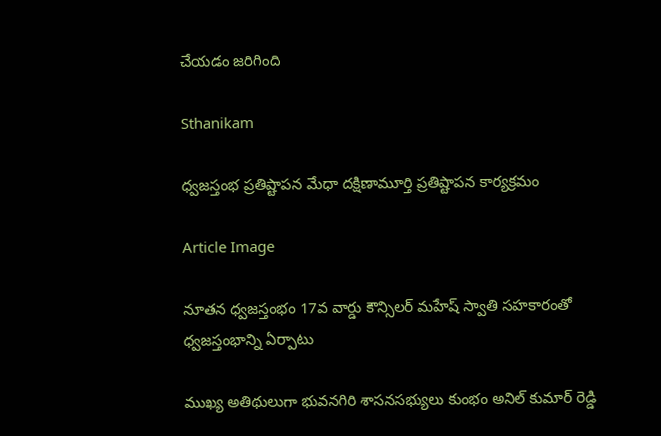చేయడం జరిగింది

Sthanikam

ధ్వజస్తంభ ప్రతిష్టాపన మేధా దక్షిణామూర్తి ప్రతిష్టాపన కార్యక్రమం

Article Image

నూతన ధ్వజస్తంభం 17వ వార్డు కౌన్సిలర్ మహేష్ స్వాతి సహకారంతో ధ్వజస్తంభాన్ని ఏర్పాటు

ముఖ్య అతిథులుగా భువనగిరి శాసనసభ్యులు కుంభం అనిల్ కుమార్ రెడ్డి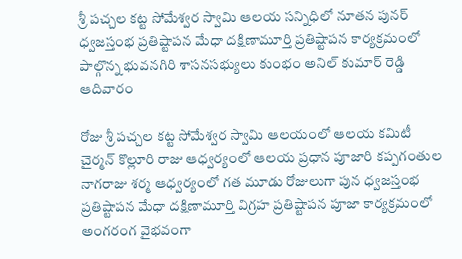శ్రీ పచ్చల కట్ట సోమేశ్వర స్వామి ఆలయ సన్నిధిలో నూతన పునర్ ధ్వజస్తంభ ప్రతిష్టాపన మేధా దక్షిణామూర్తి ప్రతిష్టాపన కార్యక్రమంలో పాల్గొన్న భువనగిరి శాసనసభ్యులు కుంభం అనిల్ కుమార్ రెడ్డి ఆదివారం

రోజు శ్రీ పచ్చల కట్ట సోమేశ్వర స్వామి ఆలయంలో ఆలయ కమిటీ చైర్మన్ కొల్లూరి రాజు ఆధ్వర్యంలో ఆలయ ప్రధాన పూజారి కప్పగంతుల నాగరాజు శర్మ ఆధ్వర్యంలో గత మూడు రోజులుగా పున ధ్వజస్తంభ ప్రతిష్టాపన మేధా దక్షిణామూర్తి విగ్రహ ప్రతిష్టాపన పూజా కార్యక్రమంలో అంగరంగ వైభవంగా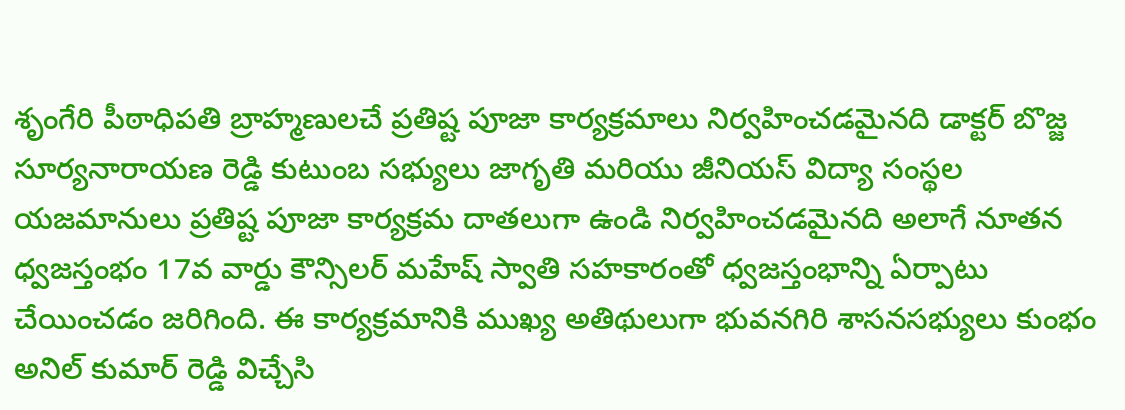శృంగేరి పీఠాధిపతి బ్రాహ్మణులచే ప్రతిష్ట పూజా కార్యక్రమాలు నిర్వహించడమైనది డాక్టర్ బొజ్జ సూర్యనారాయణ రెడ్డి కుటుంబ సభ్యులు జాగృతి మరియు జీనియస్ విద్యా సంస్థల యజమానులు ప్రతిష్ట పూజా కార్యక్రమ దాతలుగా ఉండి నిర్వహించడమైనది అలాగే నూతన ధ్వజస్తంభం 17వ వార్డు కౌన్సిలర్ మహేష్ స్వాతి సహకారంతో ధ్వజస్తంభాన్ని ఏర్పాటు చేయించడం జరిగింది. ఈ కార్యక్రమానికి ముఖ్య అతిథులుగా భువనగిరి శాసనసభ్యులు కుంభం అనిల్ కుమార్ రెడ్డి విచ్చేసి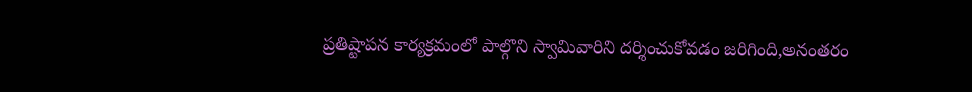ప్రతిష్టాపన కార్యక్రమంలో పాల్గొని స్వామివారిని దర్శించుకోవడం జరిగింది,అనంతరం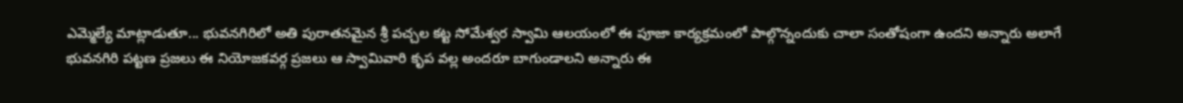ఎమ్మెల్యే మాట్లాడుతూ... భువనగిరిలో అతి పురాతనమైన శ్రీ పచ్చల కట్ట సోమేశ్వర స్వామి ఆలయంలో ఈ పూజా కార్యక్రమంలో పాల్గొన్నందుకు చాలా సంతోషంగా ఉందని అన్నారు అలాగే భువనగిరి పట్టణ ప్రజలు ఈ నియోజకవర్గ ప్రజలు ఆ స్వామివారి కృప వల్ల అందరూ బాగుండాలని అన్నారు ఈ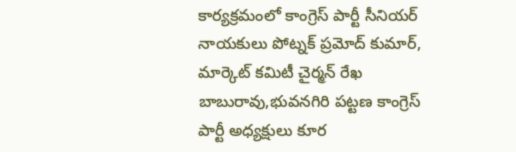కార్యక్రమంలో కాంగ్రెస్ పార్టీ సీనియర్ నాయకులు పోట్నక్ ప్రమోద్ కుమార్, మార్కెట్ కమిటీ చైర్మన్ రేఖ బాబురావు,భువనగిరి పట్టణ కాంగ్రెస్ పార్టీ అధ్యక్షులు కూర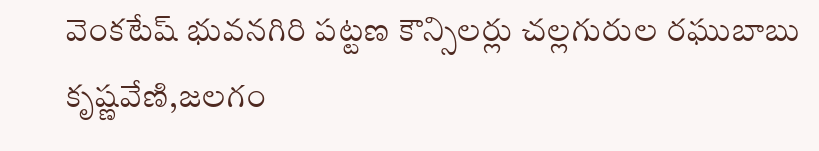వెంకటేష్ భువనగిరి పట్టణ కౌన్సిలర్లు చల్లగురుల రఘుబాబు కృష్ణవేణి,జలగం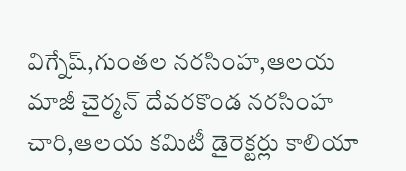విగ్నేష్,గుంతల నరసింహ,ఆలయ మాజీ చైర్మన్ దేవరకొండ నరసింహ చారి,ఆలయ కమిటీ డైరెక్టర్లు కాలియా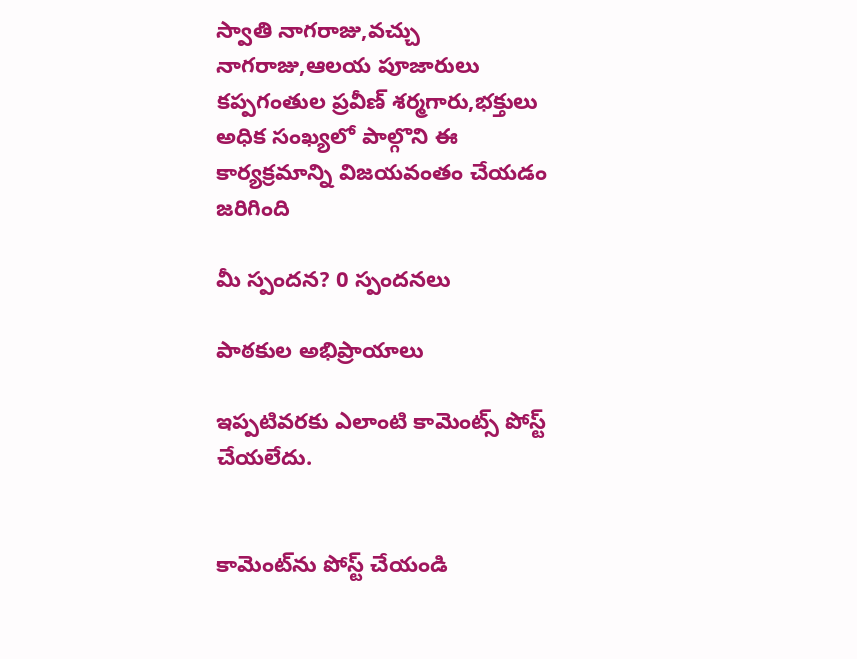స్వాతి నాగరాజు,వచ్చు నాగరాజు,ఆలయ పూజారులు కప్పగంతుల ప్రవీణ్ శర్మగారు,భక్తులు అధిక సంఖ్యలో పాల్గొని ఈ కార్యక్రమాన్ని విజయవంతం చేయడం జరిగింది

మీ స్పందన? 0 స్పందనలు

పాఠకుల అభిప్రాయాలు

ఇప్పటివరకు ఎలాంటి కామెంట్స్ పోస్ట్ చేయలేదు.


కామెంట్‌ను పోస్ట్ చేయండి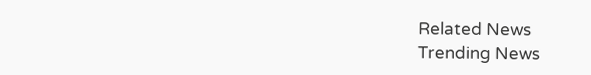Related News
Trending News